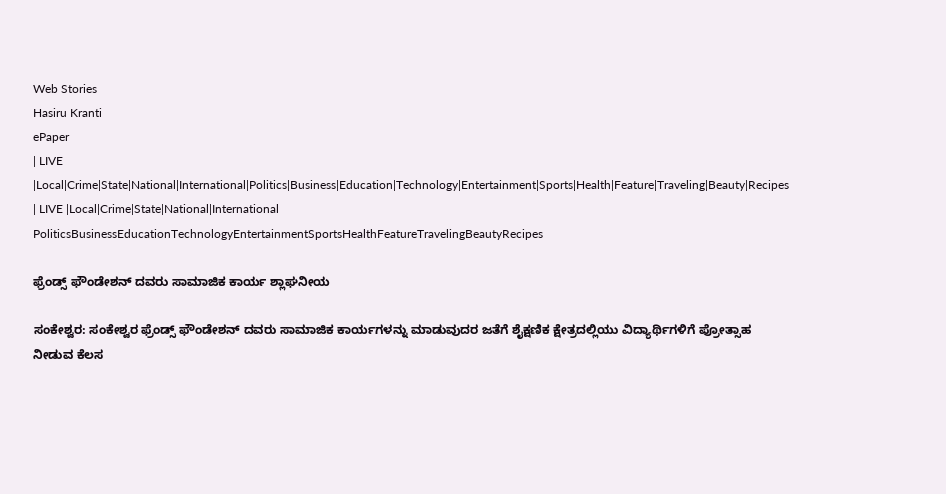Web Stories
Hasiru Kranti
ePaper
| LIVE |Local|Crime|State|National|International|Politics|Business|Education|Technology|Entertainment|Sports|Health|Feature|Traveling|Beauty|Recipes
| LIVE |Local|Crime|State|National|International
PoliticsBusinessEducationTechnologyEntertainmentSportsHealthFeatureTravelingBeautyRecipes

ಫ್ರೆಂಡ್ಸ್ ಫೌಂಡೇಶನ್ ದವರು ಸಾಮಾಜಿಕ ಕಾರ್ಯ ಶ್ಲಾಘನೀಯ

ಸಂಕೇಶ್ವರ: ಸಂಕೇಶ್ವರ ಫ್ರೆಂಡ್ಸ್ ಫೌಂಡೇಶನ್ ದವರು ಸಾಮಾಜಿಕ ಕಾರ್ಯಗಳನ್ನು ಮಾಡುವುದರ ಜತೆಗೆ ಶೈಕ್ಷಣಿಕ ಕ್ಷೇತ್ರದಲ್ಲಿಯು ವಿದ್ಯಾರ್ಥಿಗಳಿಗೆ ಪ್ರೋತ್ಸಾಹ ನೀಡುವ ಕೆಲಸ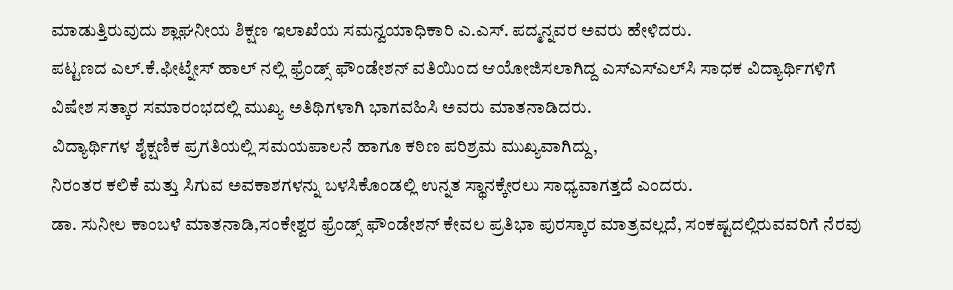ಮಾಡುತ್ತಿರುವುದು ಶ್ಲಾಘನೀಯ ಶಿಕ್ಷಣ ಇಲಾಖೆಯ ಸಮನ್ವಯಾಧಿಕಾರಿ ಎ.ಎಸ್. ಪದ್ಮನ್ನವರ ಅವರು ಹೇಳಿದರು.
ಪಟ್ಟಣದ ಎಲ್.ಕೆ.ಫೀಟ್ನೇಸ್ ಹಾಲ್ ನಲ್ಲಿ ಫ್ರೆಂಡ್ಸ್ ಫೌಂಡೇಶನ್ ವತಿಯಿಂದ ಆಯೋಜಿಸಲಾಗಿದ್ದ ಎಸ್‌ಎಸ್‌ಎಲ್‌ಸಿ ಸಾಧಕ ವಿದ್ಯಾರ್ಥಿಗಳಿಗೆ ವಿಷೇಶ ಸತ್ಕಾರ ಸಮಾರಂಭದಲ್ಲಿ ಮುಖ್ಯ ಅತಿಥಿಗಳಾಗಿ ಭಾಗವಹಿಸಿ ಅವರು ಮಾತನಾಡಿದರು.
ವಿದ್ಯಾರ್ಥಿಗಳ ಶೈಕ್ಷಣಿಕ ಪ್ರಗತಿಯಲ್ಲಿ ಸಮಯಪಾಲನೆ ಹಾಗೂ ಕಠಿಣ ಪರಿಶ್ರಮ ಮುಖ್ಯವಾಗಿದ್ದು,
ನಿರಂತರ ಕಲಿಕೆ ಮತ್ತು ಸಿಗುವ ಅವಕಾಶಗಳನ್ನು ಬಳಸಿಕೊಂಡಲ್ಲಿ ಉನ್ನತ ಸ್ಥಾನಕ್ಕೇರಲು ಸಾಧ್ಯವಾಗತ್ತದೆ ಎಂದರು.
ಡಾ. ಸುನೀಲ ಕಾಂಬಳೆ ಮಾತನಾಡಿ,ಸಂಕೇಶ್ವರ ಫ್ರೆಂಡ್ಸ್ ಫೌಂಡೇಶನ್ ಕೇವಲ ಪ್ರತಿಭಾ ಪುರಸ್ಕಾರ ಮಾತ್ರವಲ್ಲದೆ, ಸಂಕಷ್ಟದಲ್ಲಿರುವವರಿಗೆ ನೆರವು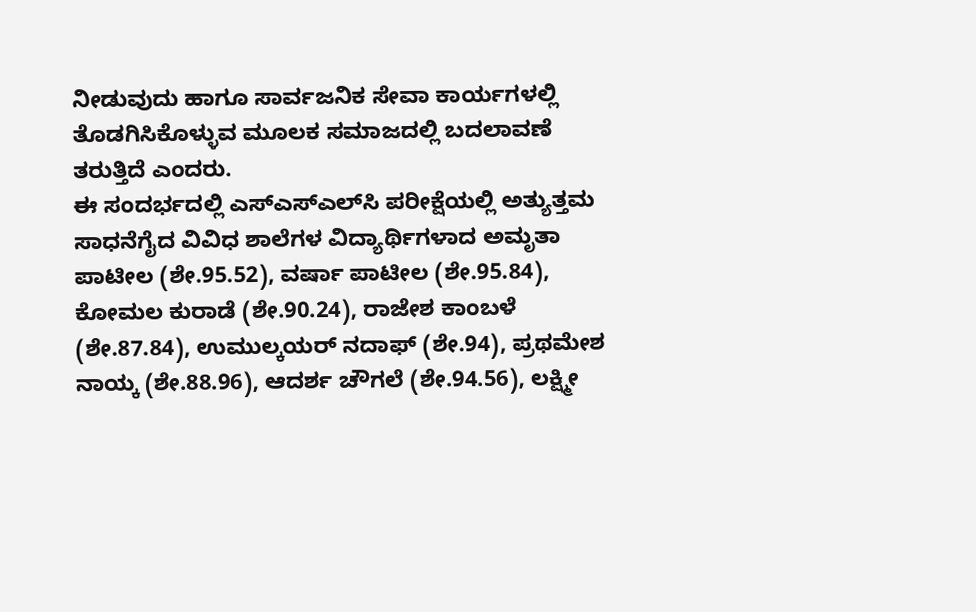ನೀಡುವುದು ಹಾಗೂ ಸಾರ್ವಜನಿಕ ಸೇವಾ ಕಾರ್ಯಗಳಲ್ಲಿ ತೊಡಗಿಸಿಕೊಳ್ಳುವ ಮೂಲಕ ಸಮಾಜದಲ್ಲಿ ಬದಲಾವಣೆ ತರುತ್ತಿದೆ ಎಂದರು.
ಈ ಸಂದರ್ಭದಲ್ಲಿ ಎಸ್‌ಎಸ್‌ಎಲ್‌ಸಿ ಪರೀಕ್ಷೆಯಲ್ಲಿ ಅತ್ಯುತ್ತಮ ಸಾಧನೆಗೈದ ವಿವಿಧ ಶಾಲೆಗಳ ವಿದ್ಯಾರ್ಥಿಗಳಾದ ಅಮೃತಾ ಪಾಟೀಲ (ಶೇ.95.52), ವರ್ಷಾ ಪಾಟೀಲ (ಶೇ.95.84), ಕೋಮಲ ಕುರಾಡೆ (ಶೇ.90.24), ರಾಜೇಶ ಕಾಂಬಳೆ (ಶೇ.87.84), ಉಮುಲ್ಕಯರ್ ನದಾಫ್ (ಶೇ.94), ಪ್ರಥಮೇಶ ನಾಯ್ಕ (ಶೇ.88.96), ಆದರ್ಶ ಚೌಗಲೆ (ಶೇ.94.56), ಲಕ್ಷ್ಮೀ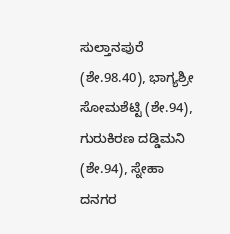ಸುಲ್ತಾನಪುರೆ (ಶೇ.98.40), ಭಾಗ್ಯಶ್ರೀ ಸೋಮಶೆಟ್ಟಿ (ಶೇ.94), ಗುರುಕಿರಣ ದಡ್ಡಿಮನಿ (ಶೇ.94), ಸ್ನೇಹಾ ದನಗರ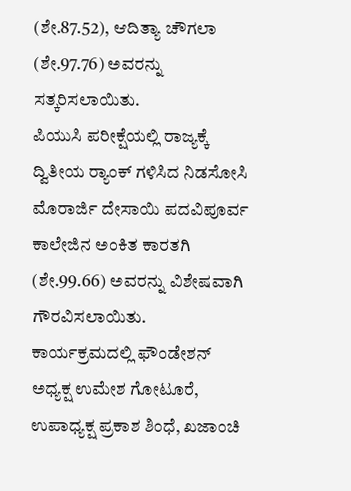(ಶೇ.87.52), ಆದಿತ್ಯಾ ಚೌಗಲಾ (ಶೇ.97.76) ಅವರನ್ನು ಸತ್ಕರಿಸಲಾಯಿತು.
ಪಿಯುಸಿ ಪರೀಕ್ಷೆಯಲ್ಲಿ ರಾಜ್ಯಕ್ಕೆ ದ್ವಿತೀಯ ರ‍್ಯಾಂಕ್ ಗಳಿಸಿದ ನಿಡಸೋಸಿ ಮೊರಾರ್ಜಿ ದೇಸಾಯಿ ಪದವಿಪೂರ್ವ ಕಾಲೇಜಿನ ಅಂಕಿತ ಕಾರತಗಿ (ಶೇ.99.66) ಅವರನ್ನು ವಿಶೇಷವಾಗಿ ಗೌರವಿಸಲಾಯಿತು.
ಕಾರ್ಯಕ್ರಮದಲ್ಲಿ ಫೌಂಡೇಶನ್ ಅಧ್ಯಕ್ಷ ಉಮೇಶ ಗೋಟೂರೆ, ಉಪಾಧ್ಯಕ್ಷ ಪ್ರಕಾಶ ಶಿಂಧೆ, ಖಜಾಂಚಿ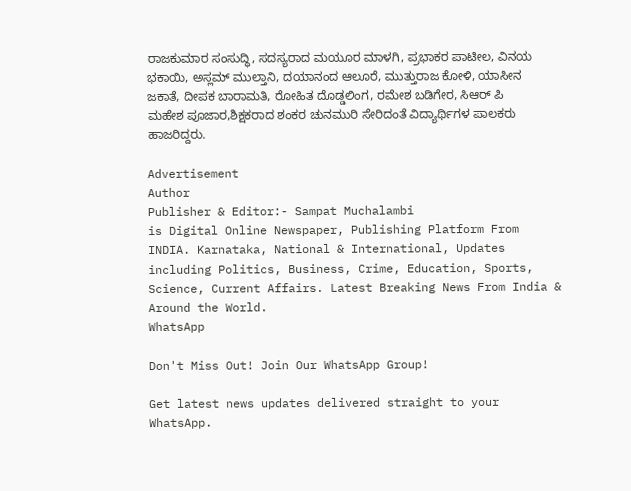ರಾಜಕುಮಾರ ಸಂಸುದ್ಧಿ, ಸದಸ್ಯರಾದ ಮಯೂರ ಮಾಳಗಿ, ಪ್ರಭಾಕರ ಪಾಟೀಲ, ವಿನಯ ಭಕಾಯಿ, ಅಸ್ಲಮ್ ಮುಲ್ತಾನಿ, ದಯಾನಂದ ಆಲೂರೆ, ಮುತ್ತುರಾಜ ಕೋಳಿ, ಯಾಸೀನ ಜಕಾತೆ, ದೀಪಕ ಬಾರಾಮತಿ, ರೋಹಿತ ದೊಡ್ಡಲಿಂಗ, ರಮೇಶ ಬಡಿಗೇರ, ಸಿಆರ್ ಪಿ ಮಹೇಶ ಪೂಜಾರ,ಶಿಕ್ಷಕರಾದ ಶಂಕರ ಚುನಮುರಿ ಸೇರಿದಂತೆ ವಿದ್ಯಾರ್ಥಿಗಳ ಪಾಲಕರು ಹಾಜರಿದ್ದರು.

Advertisement
Author
Publisher & Editor:- Sampat Muchalambi
is Digital Online Newspaper, Publishing Platform From INDIA. Karnataka, National & International, Updates including Politics, Business, Crime, Education, Sports, Science, Current Affairs. Latest Breaking News From India & Around the World.
WhatsApp

Don't Miss Out! Join Our WhatsApp Group!

Get latest news updates delivered straight to your WhatsApp.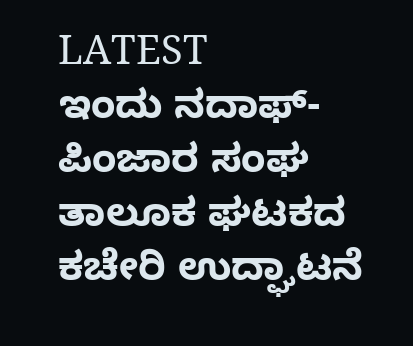LATEST
ಇಂದು ನದಾಫ್-ಪಿಂಜಾರ ಸಂಘ ತಾಲೂಕ ಘಟಕದ ಕಚೇರಿ ಉದ್ಘಾಟನೆ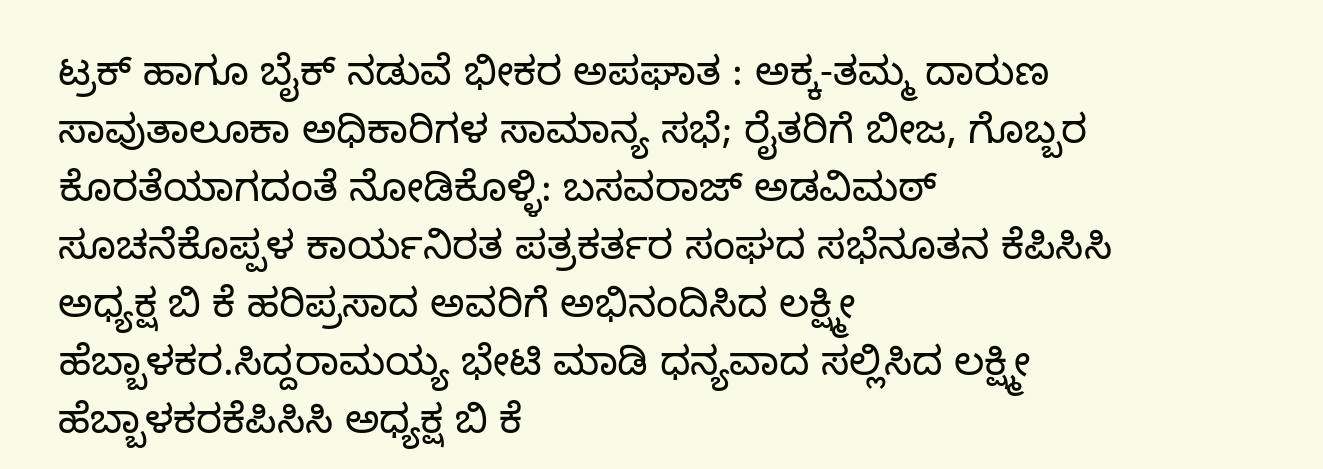ಟ್ರಕ್ ಹಾಗೂ ಬೈಕ್ ನಡುವೆ ಭೀಕರ ಅಪಘಾತ : ಅಕ್ಕ-ತಮ್ಮ ದಾರುಣ ಸಾವುತಾಲೂಕಾ ಅಧಿಕಾರಿಗಳ ಸಾಮಾನ್ಯ ಸಭೆ; ರೈತರಿಗೆ ಬೀಜ, ಗೊಬ್ಬರ ಕೊರತೆಯಾಗದಂತೆ ನೋಡಿಕೊಳ್ಳಿ: ಬಸವರಾಜ್ ಅಡವಿಮಠ್ ಸೂಚನೆಕೊಪ್ಪಳ ಕಾರ್ಯನಿರತ ಪತ್ರಕರ್ತರ ಸಂಘದ ಸಭೆನೂತನ ಕೆಪಿಸಿಸಿ ಅಧ್ಯಕ್ಷ ಬಿ ಕೆ ಹರಿಪ್ರಸಾದ ಅವರಿಗೆ ಅಭಿನಂದಿಸಿದ ಲಕ್ಷ್ಮೀ  ಹೆಬ್ಬಾಳಕರ.ಸಿದ್ದರಾಮಯ್ಯ ಭೇಟಿ ಮಾಡಿ ಧನ್ಯವಾದ ಸಲ್ಲಿಸಿದ ಲಕ್ಷ್ಮೀ ಹೆಬ್ಬಾಳಕರಕೆಪಿಸಿಸಿ ಅಧ್ಯಕ್ಷ ಬಿ ಕೆ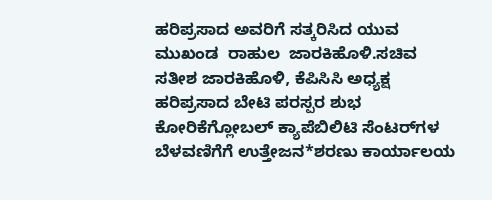ಹರಿಪ್ರಸಾದ ಅವರಿಗೆ ಸತ್ಕರಿಸಿದ ಯುವ ಮುಖಂಡ  ರಾಹುಲ  ಜಾರಕಿಹೊಳಿ.ಸಚಿವ ಸತೀಶ ಜಾರಕಿಹೊಳಿ, ಕೆಪಿಸಿಸಿ ಅಧ್ಯಕ್ಷ ಹರಿಪ್ರಸಾದ ಬೇಟಿ ಪರಸ್ಪರ ಶುಭ ಕೋರಿಕೆಗ್ಲೋಬಲ್ ಕ್ಯಾಪೆಬಿಲಿಟಿ ಸೆಂಟರ್‌ಗಳ ಬೆಳವಣಿಗೆಗೆ ಉತ್ತೇಜನ*ಶರಣು ಕಾರ್ಯಾಲಯ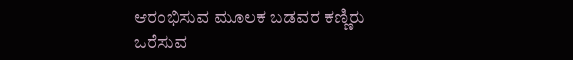ಆರಂಭಿಸುವ ಮೂಲಕ ಬಡವರ ಕಣ್ಣಿರು ಒರೆಸುವ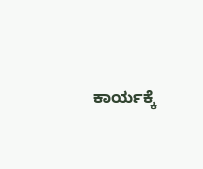ಕಾರ್ಯಕ್ಕೆ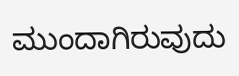ಮುಂದಾಗಿರುವುದು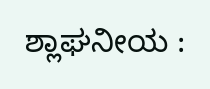ಶ್ಲಾಘನೀಯ :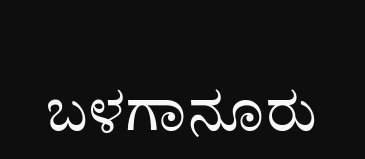ಬಳಗಾನೂರು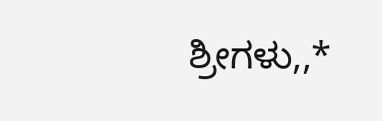ಶ್ರೀಗಳು,,*